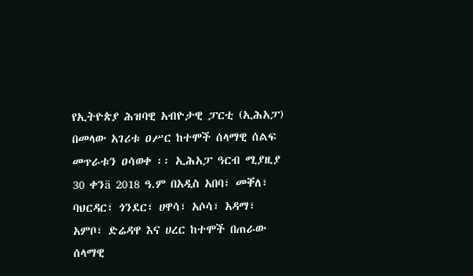የኢትዮጵያ ሕዝባዊ አብዮታዊ ፓርቲ (ኢሕአፓ) በመላው አገሪቱ ዐሥር ከተሞች ሰላማዊ ሰልፍ መጥራቱን ዐሳወቀ ፡፡ ኢሕአፓ ዓርብ ሚያዚያ 30 ቀንä 2018 ዓ.ም በአዲስ አበባ፣ መቐለ፣ ባህርዳር፣ ጎንደር፣ ሀዋሳ፣ አሶሳ፣ አዳማ፣ አምቦ፣ ድሬዳዋ እና ሀረር ከተሞች በጠራው ሰላማዊ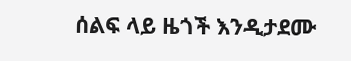ሰልፍ ላይ ዜጎች እንዲታደሙ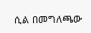ሲል በመግለጫው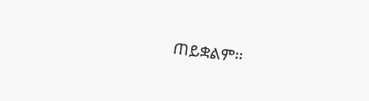ጠይቋልም፡፡